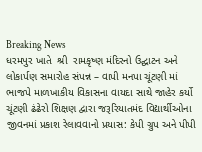Breaking News
ધરમપુર ખાતે  શ્રી  રામકૃષ્ણ મંદિરનો ઉદ્ઘાટન અને લોકાર્પણ સમારોહ સંપન્ન – વાપી મનપા ચૂંટણી માં ભાજપે માળખાકીય વિકાસના વાયદા સાથે જાહેર કર્યો ચૂંટણી ઢંઢેરો શિક્ષણ દ્વારા જરૂરિયાતમંદ વિદ્યાર્થીઓના જીવનમાં પ્રકાશ રેલાવવાનો પ્રયાસ: કેપી ગ્રુપ અને પીપી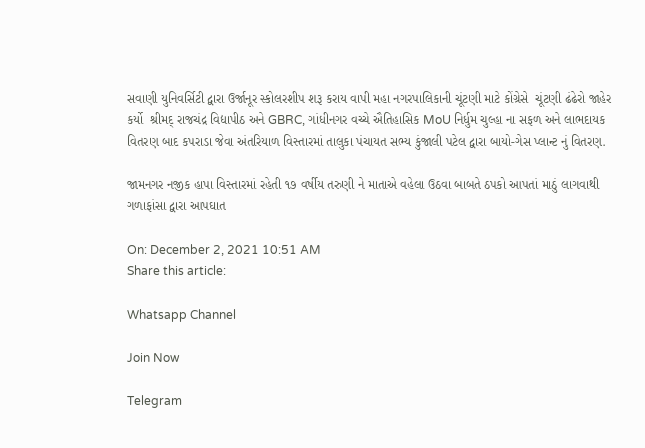સવાણી યુનિવર્સિટી દ્વારા ઉર્જાનૂર સ્કોલરશીપ શરૂ કરાય વાપી મહા નગરપાલિકાની ચૂંટણી માટે કોંગ્રેસે  ચૂંટણી ઢંઢેરો જાહેર કર્યો  શ્રીમદ્ રાજચંદ્ર વિદ્યાપીઠ અને GBRC, ગાંધીનગર વચ્ચે ઐતિહાસિક MoU નિર્ધુમ ચુલ્હા ના સફળ અને લાભદાયક વિતરણ બાદ કપરાડા જેવા અંતરિયાળ વિસ્તારમાં તાલુકા પંચાયત સભ્ય કુંજાલી પટેલ દ્વારા બાયો-ગેસ પ્લાન્ટ નું વિતરણ.

જામનગર નજીક હાપા વિસ્તારમાં રહેતી ૧૭ વર્ષીય તરુણી ને માતાએ વહેલા ઉઠવા બાબતે ઠપકો આપતાં માઠું લાગવાથી ગળાફાંસા દ્વારા આપઘાત

On: December 2, 2021 10:51 AM
Share this article:

Whatsapp Channel

Join Now

Telegram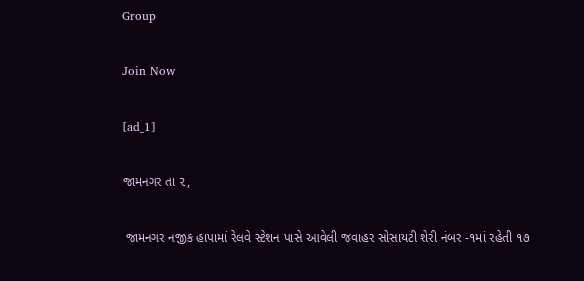Group

Join Now

[ad_1]

જામનગર તા ૨,

 જામનગર નજીક હાપામાં રેલવે સ્ટેશન પાસે આવેલી જવાહર સોસાયટી શેરી નંબર -૧માં રહેતી ૧૭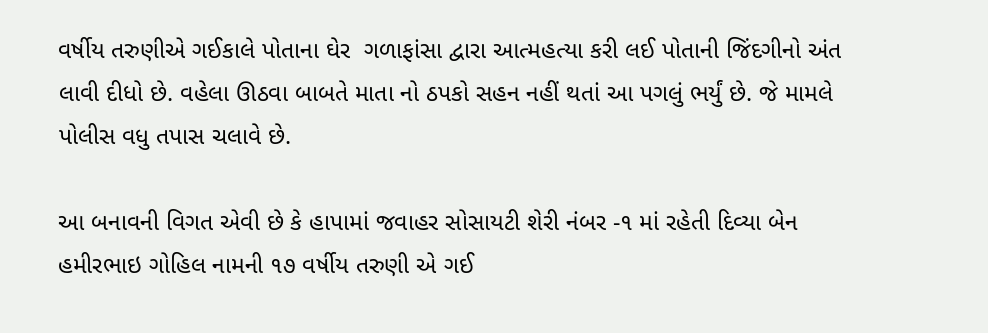વર્ષીય તરુણીએ ગઈકાલે પોતાના ઘેર  ગળાફાંસા દ્વારા આત્મહત્યા કરી લઈ પોતાની જિંદગીનો અંત લાવી દીધો છે. વહેલા ઊઠવા બાબતે માતા નો ઠપકો સહન નહીં થતાં આ પગલું ભર્યું છે. જે મામલે પોલીસ વધુ તપાસ ચલાવે છે.

આ બનાવની વિગત એવી છે કે હાપામાં જવાહર સોસાયટી શેરી નંબર -૧ માં રહેતી દિવ્યા બેન હમીરભાઇ ગોહિલ નામની ૧૭ વર્ષીય તરુણી એ ગઈ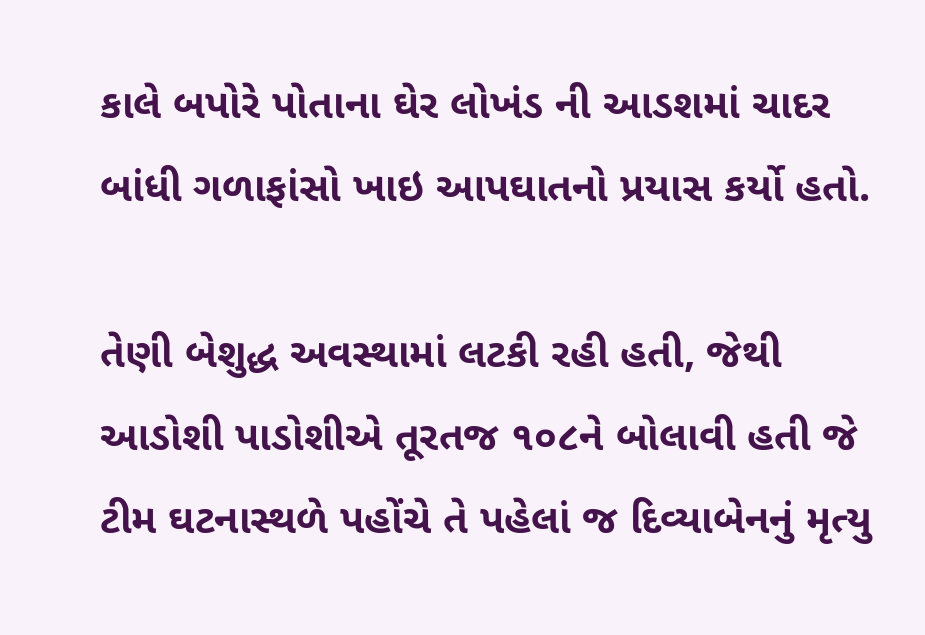કાલે બપોરે પોતાના ઘેર લોખંડ ની આડશમાં ચાદર બાંધી ગળાફાંસો ખાઇ આપઘાતનો પ્રયાસ કર્યો હતો.

તેણી બેશુદ્ધ અવસ્થામાં લટકી રહી હતી, જેથી આડોશી પાડોશીએ તૂરતજ ૧૦૮ને બોલાવી હતી જે ટીમ ઘટનાસ્થળે પહોંચે તે પહેલાં જ દિવ્યાબેનનું મૃત્યુ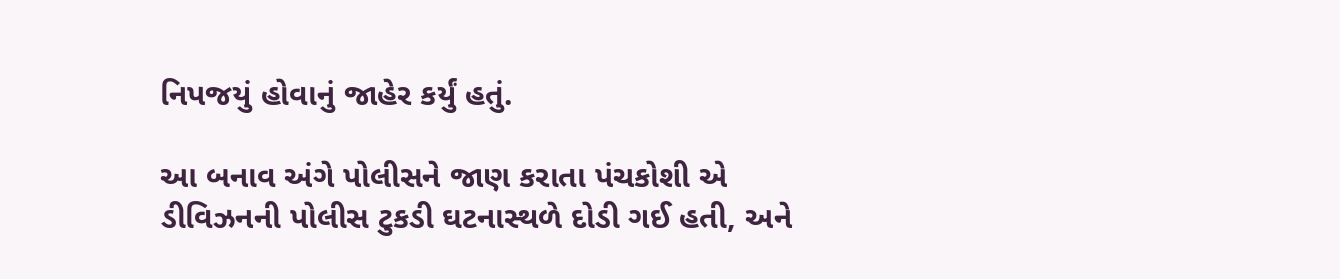નિપજયું હોવાનું જાહેર કર્યું હતું.

આ બનાવ અંગે પોલીસને જાણ કરાતા પંચકોશી એ ડીવિઝનની પોલીસ ટુકડી ઘટનાસ્થળે દોડી ગઈ હતી, અને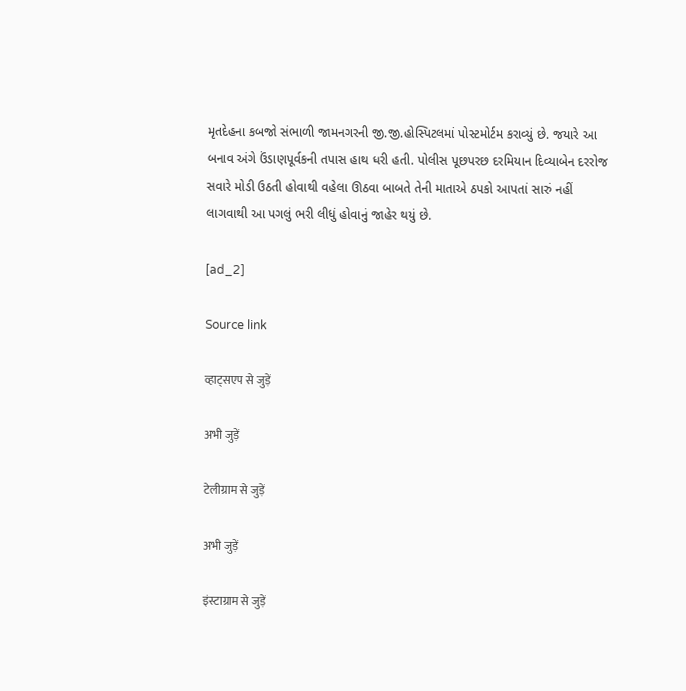મૃતદેહના કબજો સંભાળી જામનગરની જી.જી.હોસ્પિટલમાં પોસ્ટમોર્ટમ કરાવ્યું છે. જયારે આ બનાવ અંગે ઉંડાણપૂર્વકની તપાસ હાથ ધરી હતી. પોલીસ પૂછપરછ દરમિયાન દિવ્યાબેન દરરોજ સવારે મોડી ઉઠતી હોવાથી વહેલા ઊઠવા બાબતે તેની માતાએ ઠપકો આપતાં સારું નહીં લાગવાથી આ પગલું ભરી લીધું હોવાનું જાહેર થયું છે.

[ad_2]

Source link

व्हाट्सएप से जुड़ें

अभी जुड़ें

टेलीग्राम से जुड़ें

अभी जुड़ें

इंस्टाग्राम से जुड़ें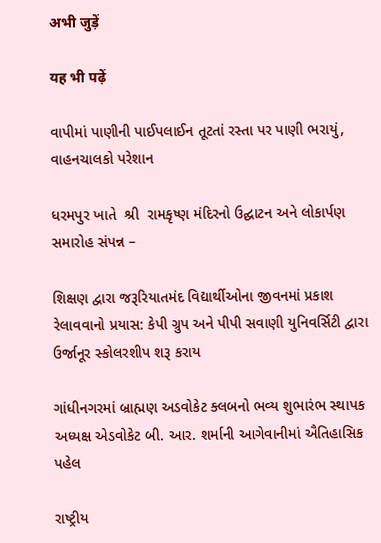अभी जुड़ें

यह भी पढ़ें

વાપીમાં પાણીની પાઈપલાઈન તૂટતાં રસ્તા પર પાણી ભરાયું, વાહનચાલકો પરેશાન

ધરમપુર ખાતે  શ્રી  રામકૃષ્ણ મંદિરનો ઉદ્ઘાટન અને લોકાર્પણ સમારોહ સંપન્ન –

શિક્ષણ દ્વારા જરૂરિયાતમંદ વિદ્યાર્થીઓના જીવનમાં પ્રકાશ રેલાવવાનો પ્રયાસ: કેપી ગ્રુપ અને પીપી સવાણી યુનિવર્સિટી દ્વારા ઉર્જાનૂર સ્કોલરશીપ શરૂ કરાય

ગાંધીનગરમાં બ્રાહ્મણ અડવોકેટ ક્લબનો ભવ્ય શુભારંભ સ્થાપક અધ્યક્ષ એડવોકેટ બી. આર. શર્માની આગેવાનીમાં ઐતિહાસિક પહેલ

રાષ્ટ્રીય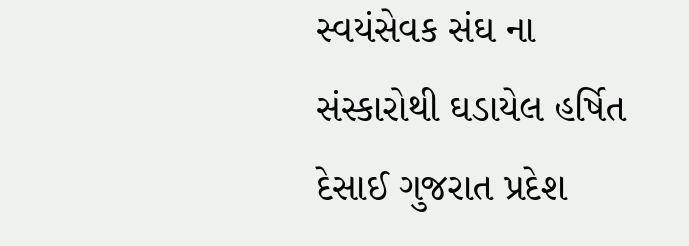સ્વયંસેવક સંઘ ના સંસ્કારોથી ઘડાયેલ હર્ષિત દેસાઈ ગુજરાત પ્રદેશ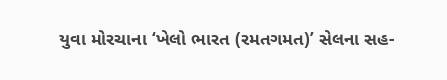યુવા મોરચાના ‘ખેલો ભારત (રમતગમત)’ સેલના સહ-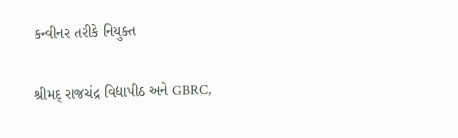કન્વીનર તરીકે નિયુક્ત

શ્રીમદ્ રાજચંદ્ર વિદ્યાપીઠ અને GBRC,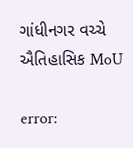ગાંધીનગર વચ્ચે ઐતિહાસિક MoU

error: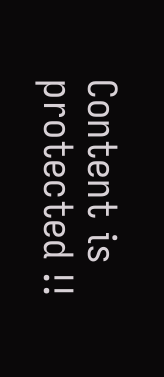Content is protected !!